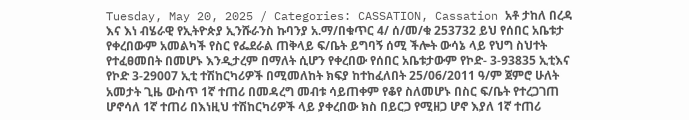Tuesday, May 20, 2025 / Categories: CASSATION, Cassation አቶ ታከለ በረዳ እና እነ ብሄራዊ የኢትዮጵያ ኢንሹራንስ ኩባንያ አ.ማ/በቁጥር 4/ ሰ/መ/ቁ 253732 ይህ የሰበር አቤቱታ የቀረበውም አመልካች የስር የፌደራል ጠቅላይ ፍ/ቤት ይግባኝ ሰሚ ችሎት ውሳኔ ላይ የህግ ስህተት የተፈፀመበት በመሆኑ እንዲታረም በማለት ሲሆን የቀረበው የሰበር አቤቱታውም የኮድ- 3-93835 ኢቲእና የኮድ 3-29007 ኢቲ ተሽከርካሪዎች በሚመለከት ክፍያ ከተከፈለበት 25/06/2011 ዓ/ም ጀምሮ ሁለት አመታት ጊዜ ውስጥ 1ኛ ተጠሪ በመዳረግ መብቱ ሳይጠቀም የቆየ ስለመሆኑ በስር ፍ/ቤት የተረጋገጠ ሆኖሳለ 1ኛ ተጠሪ በእነዚህ ተሽከርካሪዎች ላይ ያቀረበው ክስ በይርጋ የሚዘጋ ሆኖ እያለ 1ኛ ተጠሪ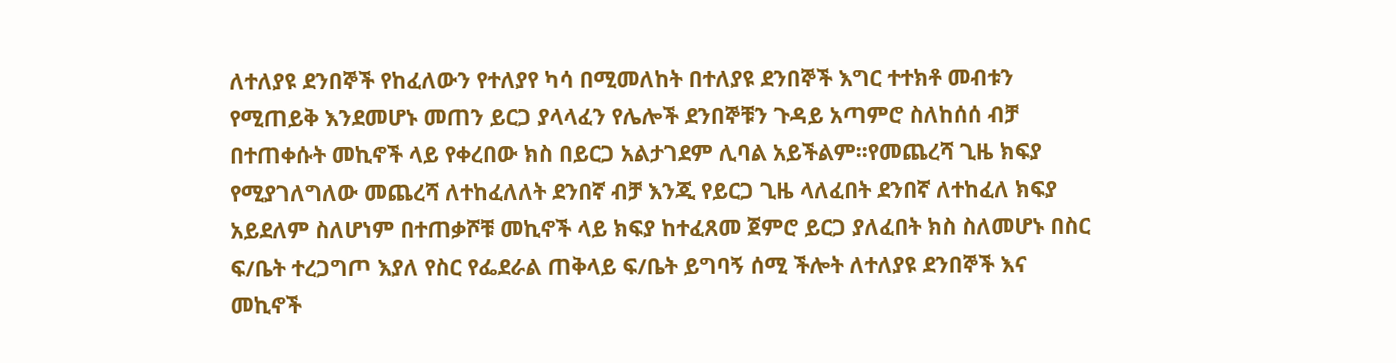ለተለያዩ ደንበኞች የከፈለውን የተለያየ ካሳ በሚመለከት በተለያዩ ደንበኞች እግር ተተክቶ መብቱን የሚጠይቅ እንደመሆኑ መጠን ይርጋ ያላላፈን የሌሎች ደንበኞቹን ጉዳይ አጣምሮ ስለከሰሰ ብቻ በተጠቀሱት መኪኖች ላይ የቀረበው ክስ በይርጋ አልታገደም ሊባል አይችልም፡፡የመጨረሻ ጊዜ ክፍያ የሚያገለግለው መጨረሻ ለተከፈለለት ደንበኛ ብቻ እንጂ የይርጋ ጊዜ ላለፈበት ደንበኛ ለተከፈለ ክፍያ አይደለም ስለሆነም በተጠቃሾቹ መኪኖች ላይ ክፍያ ከተፈጸመ ጀምሮ ይርጋ ያለፈበት ክስ ስለመሆኑ በስር ፍ/ቤት ተረጋግጦ እያለ የስር የፌደራል ጠቅላይ ፍ/ቤት ይግባኝ ሰሚ ችሎት ለተለያዩ ደንበኞች እና መኪኖች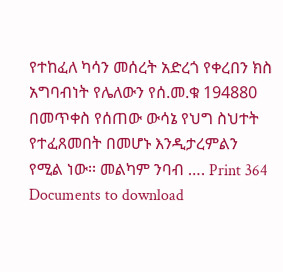የተከፈለ ካሳን መሰረት አድረጎ የቀረበን ክስ አግባብነት የሌለውን የሰ.መ.ቁ 194880 በመጥቀስ የሰጠው ውሳኔ የህግ ስህተት የተፈጸመበት በመሆኑ እንዲታረምልን የሚል ነው፡፡ መልካም ንባብ …. Print 364 Documents to download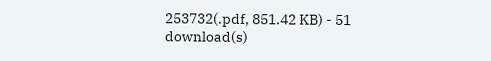253732(.pdf, 851.42 KB) - 51 download(s)